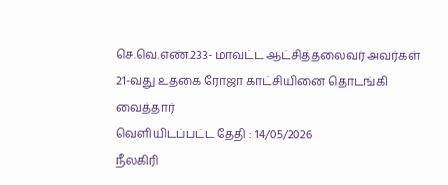செ.வெ.எண்.233- மாவட்ட ஆட்சித்தலைவர் அவர்கள் 21-வது உதகை ரோஜா காட்சியினை தொடங்கி வைத்தார்
வெளியிடப்பட்ட தேதி : 14/05/2026
நீலகிரி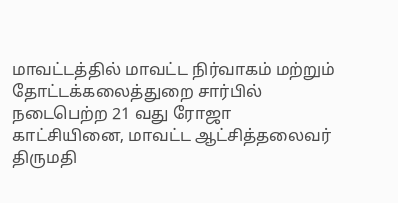மாவட்டத்தில் மாவட்ட நிர்வாகம் மற்றும் தோட்டக்கலைத்துறை சார்பில் நடைபெற்ற 21 வது ரோஜா காட்சியினை, மாவட்ட ஆட்சித்தலைவர் திருமதி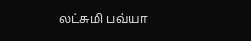லட்சுமி பவ்யா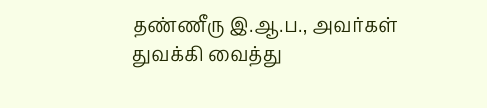தண்ணீரு இ.ஆ.ப., அவர்கள் துவக்கி வைத்து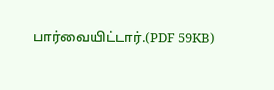பார்வையிட்டார்.(PDF 59KB)